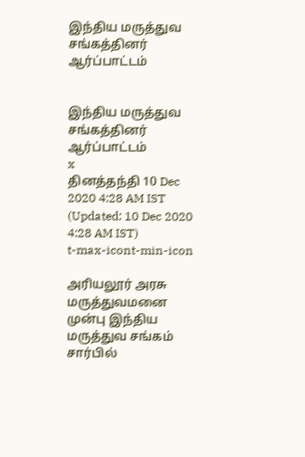இந்திய மருத்துவ சங்கத்தினர் ஆர்ப்பாட்டம்


இந்திய மருத்துவ சங்கத்தினர் ஆர்ப்பாட்டம்
x
தினத்தந்தி 10 Dec 2020 4:28 AM IST (Updated: 10 Dec 2020 4:28 AM IST)
t-max-icont-min-icon

அரியலூர் அரசு மருத்துவமனை முன்பு இந்திய மருத்துவ சங்கம் சார்பில்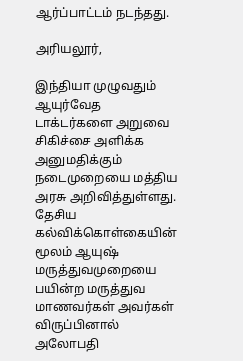ஆர்ப்பாட்டம் நடந்தது.

அரியலூர்,

இந்தியா முழுவதும் ஆயுர்வேத டாக்டர்களை அறுவை சிகிச்சை அளிக்க அனுமதிக்கும் நடைமுறையை மத்திய அரசு அறிவித்துள்ளது. தேசிய கல்விக்கொள்கையின் மூலம் ஆயுஷ் மருத்துவமுறையை பயின்ற மருத்துவ மாணவர்கள் அவர்கள் விருப்பினால் அலோபதி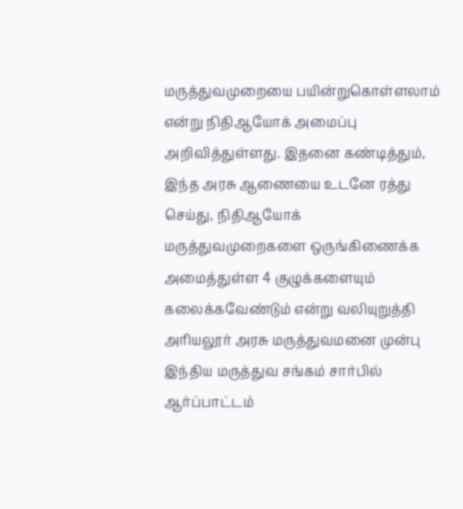மருத்துவமுறையை பயின்றுகொள்ளலாம் என்று நிதிஆயோக் அமைப்பு அறிவித்துள்ளது. இதனை கண்டித்தும், இந்த அரசு ஆணையை உடனே ரத்து செய்து, நிதிஆயோக் மருத்துவமுறைகளை ஒருங்கிணைக்க அமைத்துள்ள 4 குழுக்களையும் கலைக்கவேண்டும் என்று வலியுறுத்தி அரியலூர் அரசு மருத்துவமனை முன்பு இந்திய மருத்துவ சங்கம் சார்பில் ஆர்ப்பாட்டம்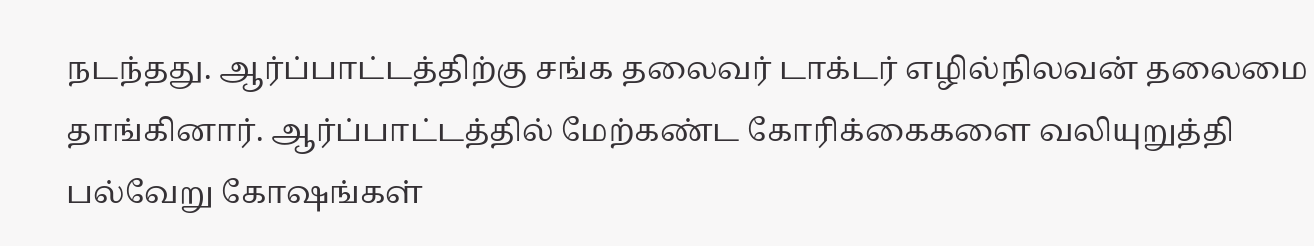நடந்தது. ஆர்ப்பாட்டத்திற்கு சங்க தலைவர் டாக்டர் எழில்நிலவன் தலைமை தாங்கினார். ஆர்ப்பாட்டத்தில் மேற்கண்ட கோரிக்கைகளை வலியுறுத்தி பல்வேறு கோஷங்கள்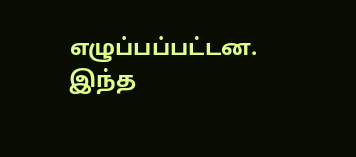எழுப்பப்பட்டன. இந்த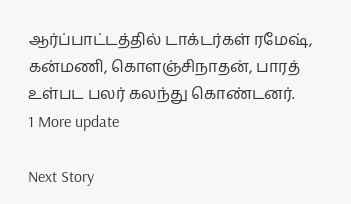ஆர்ப்பாட்டத்தில் டாக்டர்கள் ரமேஷ், கன்மணி, கொளஞ்சிநாதன், பாரத் உள்பட பலர் கலந்து கொண்டனர்.
1 More update

Next Story